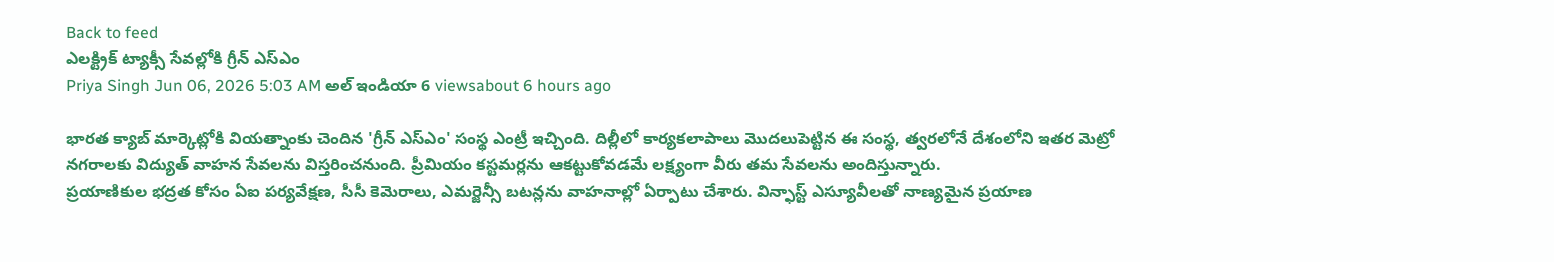Back to feed
ఎలక్ట్రిక్ ట్యాక్సీ సేవల్లోకి గ్రీన్ ఎస్ఎం
Priya Singh Jun 06, 2026 5:03 AM అల్ ఇండియా 6 viewsabout 6 hours ago

భారత క్యాబ్ మార్కెట్లోకి వియత్నాంకు చెందిన 'గ్రీన్ ఎస్ఎం' సంస్థ ఎంట్రీ ఇచ్చింది. దిల్లీలో కార్యకలాపాలు మొదలుపెట్టిన ఈ సంస్థ, త్వరలోనే దేశంలోని ఇతర మెట్రో నగరాలకు విద్యుత్ వాహన సేవలను విస్తరించనుంది. ప్రీమియం కస్టమర్లను ఆకట్టుకోవడమే లక్ష్యంగా వీరు తమ సేవలను అందిస్తున్నారు.
ప్రయాణికుల భద్రత కోసం ఏఐ పర్యవేక్షణ, సీసీ కెమెరాలు, ఎమర్జెన్సీ బటన్లను వాహనాల్లో ఏర్పాటు చేశారు. విన్ఫాస్ట్ ఎస్యూవీలతో నాణ్యమైన ప్రయాణ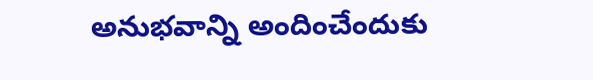అనుభవాన్ని అందించేందుకు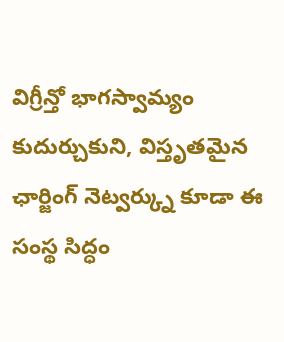విగ్రీన్తో భాగస్వామ్యం కుదుర్చుకుని, విస్తృతమైన ఛార్జింగ్ నెట్వర్క్ను కూడా ఈ సంస్థ సిద్ధం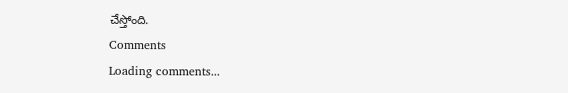చేస్తోంది.
Comments
Loading comments...